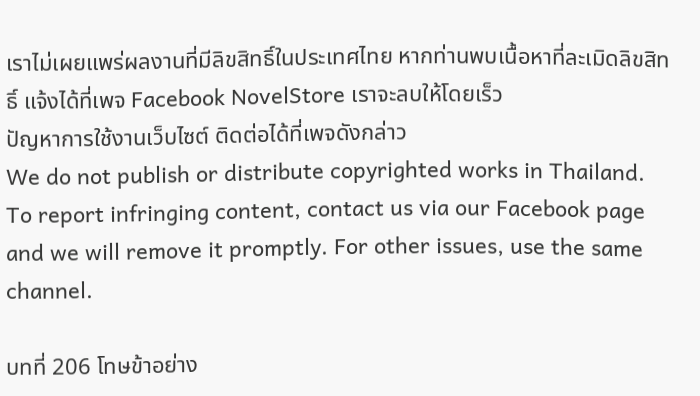เราไม่เผยแพร่ผลงานที่มีลิขสิทธิ์ในประเทศไทย หากท่านพบเนื้อหาที่ละเมิดลิขสิทธิ์ แจ้งได้ที่เพจ Facebook NovelStore เราจะลบให้โดยเร็ว
ปัญหาการใช้งานเว็บไซต์ ติดต่อได้ที่เพจดังกล่าว
We do not publish or distribute copyrighted works in Thailand. To report infringing content, contact us via our Facebook page and we will remove it promptly. For other issues, use the same channel.

บทที่ 206 โทษข้าอย่าง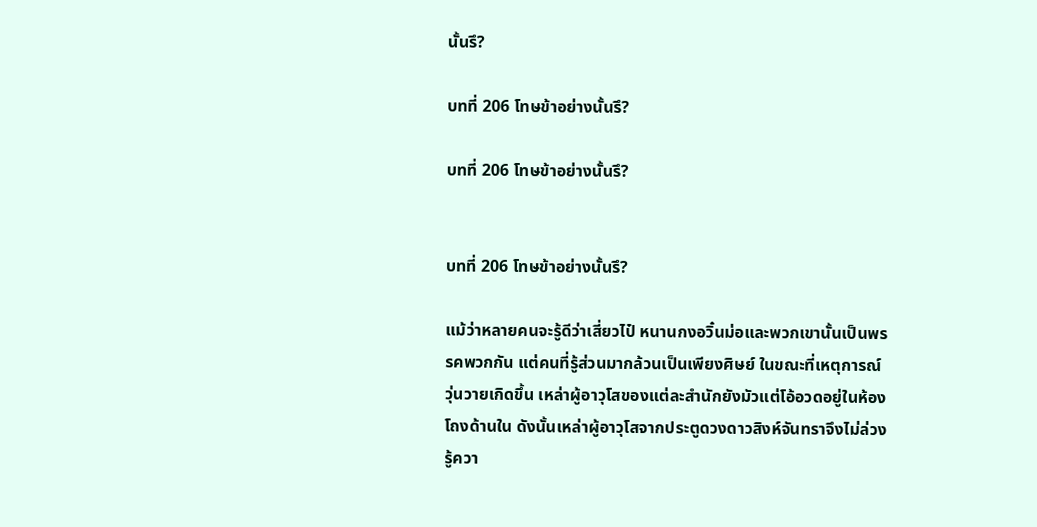นั้นรึ?

บทที่ 206 โทษข้าอย่างนั้นรึ?

บทที่ 206 โทษข้าอย่างนั้นรึ?


บทที่ 206 โทษข้าอย่างนั้นรึ?

แม้ว่าหลายคนจะรู้ดีว่าเสี่ยวไป๋ หนานกงอวิ๋นม่อและพวกเขานั้นเป็นพรรคพวกกัน แต่คนที่รู้ส่วนมากล้วนเป็นเพียงศิษย์ ในขณะที่เหตุการณ์วุ่นวายเกิดขึ้น เหล่าผู้อาวุโสของแต่ละสำนักยังมัวแต่โอ้อวดอยู่ในห้องโถงด้านใน ดังนั้นเหล่าผู้อาวุโสจากประตูดวงดาวสิงห์จันทราจึงไม่ล่วงรู้ควา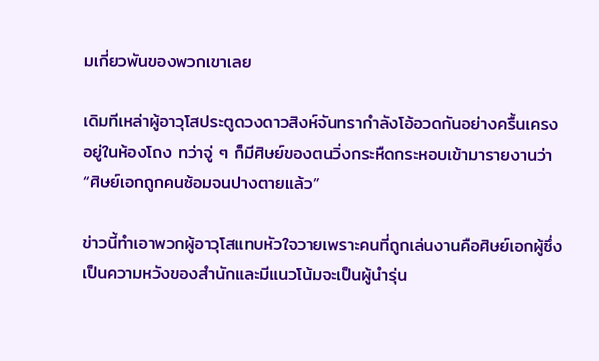มเกี่ยวพันของพวกเขาเลย

เดิมทีเหล่าผู้อาวุโสประตูดวงดาวสิงห์จันทรากำลังโอ้อวดกันอย่างครื้นเครงอยู่ในห้องโถง ทว่าจู่ ๆ ก็มีศิษย์ของตนวิ่งกระหืดกระหอบเข้ามารายงานว่า “ศิษย์เอกถูกคนซ้อมจนปางตายแล้ว”

ข่าวนี้ทำเอาพวกผู้อาวุโสแทบหัวใจวายเพราะคนที่ถูกเล่นงานคือศิษย์เอกผู้ซึ่งเป็นความหวังของสำนักและมีแนวโน้มจะเป็นผู้นำรุ่น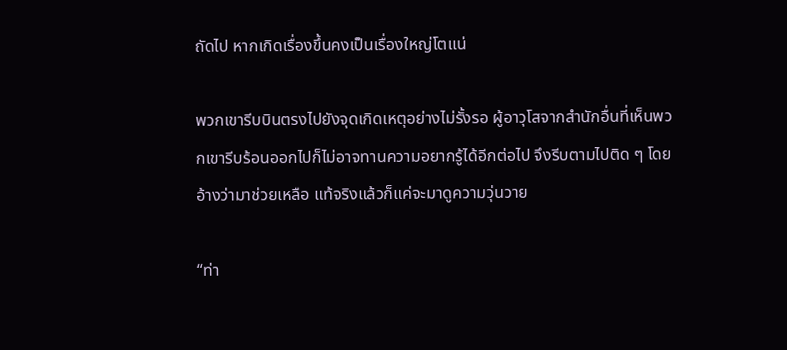ถัดไป หากเกิดเรื่องขึ้นคงเป็นเรื่องใหญ่โตแน่

พวกเขารีบบินตรงไปยังจุดเกิดเหตุอย่างไม่รั้งรอ ผู้อาวุโสจากสำนักอื่นที่เห็นพวกเขารีบร้อนออกไปก็ไม่อาจทานความอยากรู้ได้อีกต่อไป จึงรีบตามไปติด ๆ โดยอ้างว่ามาช่วยเหลือ แท้จริงแล้วก็แค่จะมาดูความวุ่นวาย

“ท่า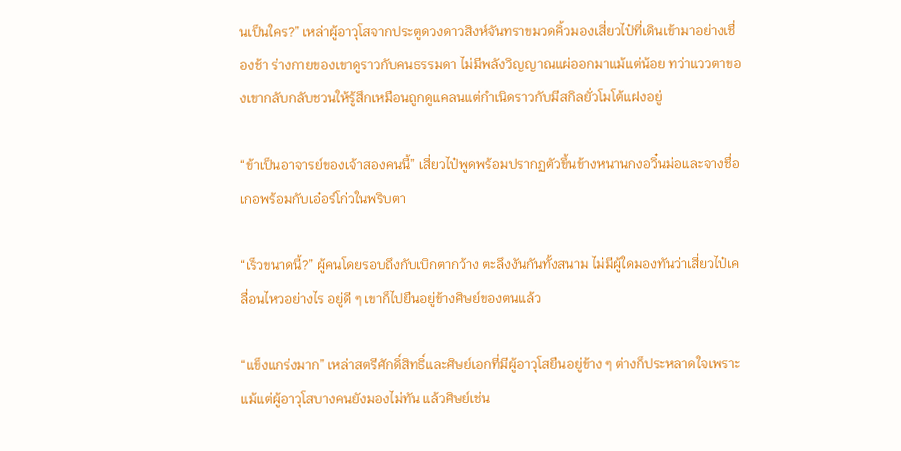นเป็นใคร?” เหล่าผู้อาวุโสจากประตูดวงดาวสิงห์จันทราขมวดคิ้วมองเสี่ยวไป๋ที่เดินเข้ามาอย่างเชื่องช้า ร่างกายของเขาดูราวกับคนธรรมดา ไม่มีพลังวิญญาณแผ่ออกมาแม้แต่น้อย ทว่าแววตาของเขากลับกลับชวนให้รู้สึกเหมือนถูกดูแคลนแต่กำเนิดราวกับมีสกิลยั่วโมโต้แฝงอยู่

“ข้าเป็นอาจารย์ของเจ้าสองคนนี้” เสี่ยวไป๋พูดพร้อมปรากฏตัวขึ้นข้างหนานกงอวิ๋นม่อและจางชื่อเกอพร้อมกับเอ๋อร์โก่วในพริบตา

“เร็วขนาดนี้?” ผู้คนโดยรอบถึงกับเบิกตากว้าง ตะลึงงันกันทั้งสนาม ไม่มีผู้ใดมองทันว่าเสี่ยวไป๋เคลื่อนไหวอย่างไร อยู่ดี ๆ เขาก็ไปยืนอยู่ข้างศิษย์ของตนแล้ว

“แข็งแกร่งมาก” เหล่าสตรีศักดิ์สิทธิ์และศิษย์เอกที่มีผู้อาวุโสยืนอยู่ข้าง ๆ ต่างก็ประหลาดใจเพราะแม้แต่ผู้อาวุโสบางคนยังมองไม่ทัน แล้วศิษย์เช่น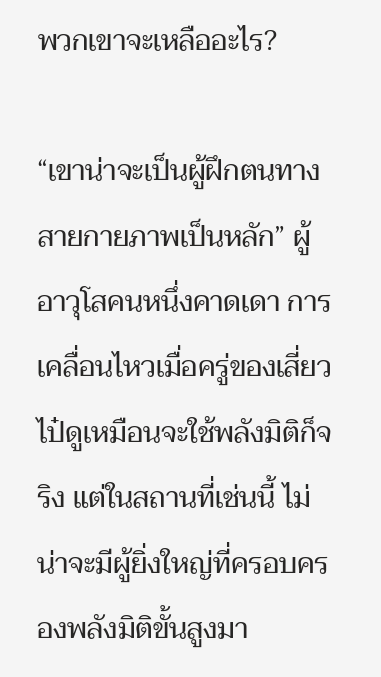พวกเขาจะเหลืออะไร?

“เขาน่าจะเป็นผู้ฝึกตนทางสายกายภาพเป็นหลัก” ผู้อาวุโสคนหนึ่งคาดเดา การเคลื่อนไหวเมื่อครู่ของเสี่ยวไป๋ดูเหมือนจะใช้พลังมิติก็จริง แต่ในสถานที่เช่นนี้ ไม่น่าจะมีผู้ยิ่งใหญ่ที่ครอบครองพลังมิติขั้นสูงมา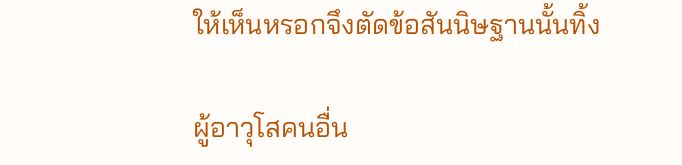ให้เห็นหรอกจึงตัดข้อสันนิษฐานนั้นทิ้ง

ผู้อาวุโสคนอื่น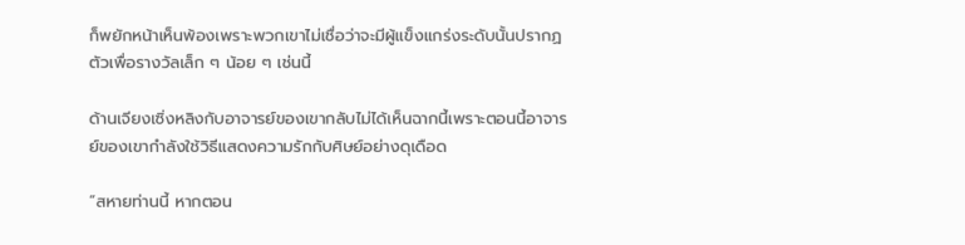ก็พยักหน้าเห็นพ้องเพราะพวกเขาไม่เชื่อว่าจะมีผู้แข็งแกร่งระดับนั้นปรากฏตัวเพื่อรางวัลเล็ก ๆ น้อย ๆ เช่นนี้

ด้านเจียงเซิ่งหลิงกับอาจารย์ของเขากลับไม่ได้เห็นฉากนี้เพราะตอนนี้อาจารย์ของเขากำลังใช้วิธีแสดงความรักกับศิษย์อย่างดุเดือด

“สหายท่านนี้ หากตอน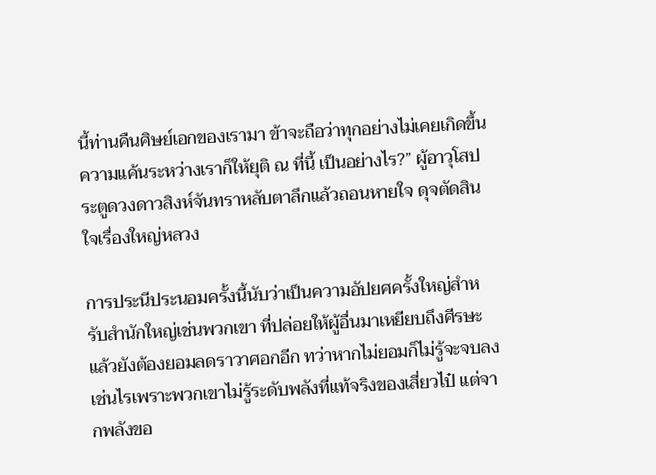นี้ท่านคืนศิษย์เอกของเรามา ข้าจะถือว่าทุกอย่างไม่เคยเกิดขึ้น ความแค้นระหว่างเราก็ให้ยุติ ณ ที่นี้ เป็นอย่างไร?” ผู้อาวุโสประตูดวงดาวสิงห์จันทราหลับตาลึกแล้วถอนหายใจ ดุจตัดสินใจเรื่องใหญ่หลวง

การประนีประนอมครั้งนี้นับว่าเป็นความอัปยศครั้งใหญ่สำหรับสำนักใหญ่เช่นพวกเขา ที่ปล่อยให้ผู้อื่นมาเหยียบถึงศีรษะแล้วยังต้องยอมลดราวาศอกอีก ทว่าหากไม่ยอมก็ไม่รู้จะจบลงเช่นไรเพราะพวกเขาไม่รู้ระดับพลังที่แท้จริงของเสี่ยวไป๋ แต่จากพลังขอ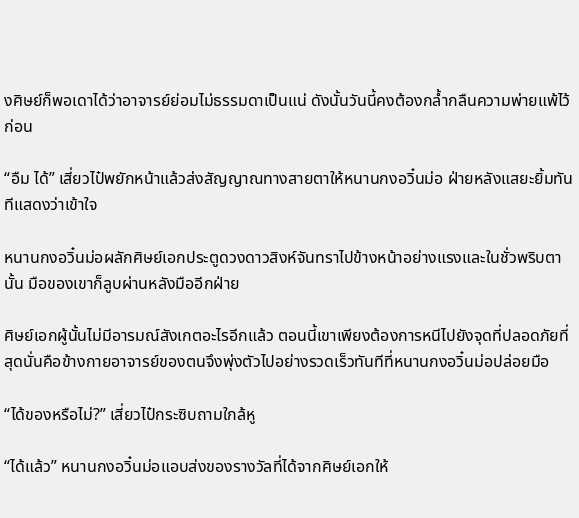งศิษย์ก็พอเดาได้ว่าอาจารย์ย่อมไม่ธรรมดาเป็นแน่ ดังนั้นวันนี้คงต้องกล้ำกลืนความพ่ายแพ้ไว้ก่อน

“อืม ได้” เสี่ยวไป๋พยักหน้าแล้วส่งสัญญาณทางสายตาให้หนานกงอวิ๋นม่อ ฝ่ายหลังแสยะยิ้มทันทีแสดงว่าเข้าใจ

หนานกงอวิ๋นม่อผลักศิษย์เอกประตูดวงดาวสิงห์จันทราไปข้างหน้าอย่างแรงและในชั่วพริบตานั้น มือของเขาก็ลูบผ่านหลังมืออีกฝ่าย

ศิษย์เอกผู้นั้นไม่มีอารมณ์สังเกตอะไรอีกแล้ว ตอนนี้เขาเพียงต้องการหนีไปยังจุดที่ปลอดภัยที่สุดนั่นคือข้างกายอาจารย์ของตนจึงพุ่งตัวไปอย่างรวดเร็วทันทีที่หนานกงอวิ๋นม่อปล่อยมือ

“ได้ของหรือไม่?” เสี่ยวไป๋กระซิบถามใกล้หู

“ได้แล้ว” หนานกงอวิ๋นม่อแอบส่งของรางวัลที่ได้จากศิษย์เอกให้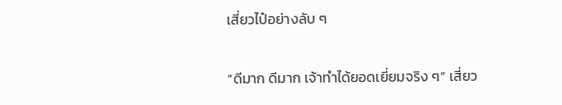เสี่ยวไป๋อย่างลับ ๆ

“ดีมาก ดีมาก เจ้าทำได้ยอดเยี่ยมจริง ๆ” เสี่ยว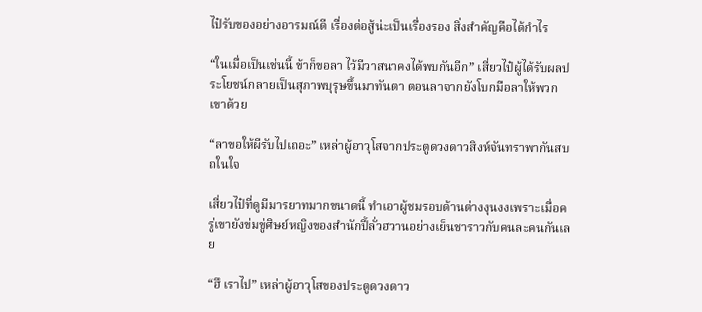ไป๋รับของอย่างอารมณ์ดี เรื่องต่อสู้น่ะเป็นเรื่องรอง สิ่งสำคัญคือได้กำไร

“ในเมื่อเป็นเช่นนี้ ข้าก็ขอลา ไว้มีวาสนาคงได้พบกันอีก” เสี่ยวไป๋ผู้ได้รับผลประโยชน์กลายเป็นสุภาพบุรุษขึ้นมาทันตา ตอนลาจากยังโบกมือลาให้พวกเขาด้วย

“ลาขอให้ผีรับไปเถอะ” เหล่าผู้อาวุโสจากประตูดวงดาวสิงห์จันทราพากันสบถในใจ

เสี่ยวไป๋ที่ดูมีมารยาทมากขนาดนี้ ทำเอาผู้ชมรอบด้านต่างงุนงงเพราะเมื่อครู่เขายังข่มขู่ศิษย์หญิงของสำนักปี้ลั่วฮวานอย่างเย็นชาราวกับคนละคนกันเลย

“ฮึ เราไป” เหล่าผู้อาวุโสของประตูดวงดาว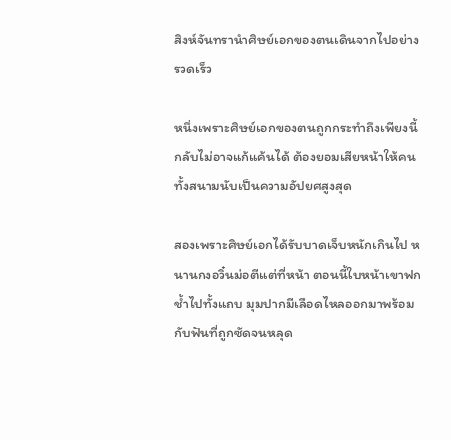สิงห์จันทรานำศิษย์เอกของตนเดินจากไปอย่างรวดเร็ว

หนึ่งเพราะศิษย์เอกของตนถูกกระทำถึงเพียงนี้กลับไม่อาจแก้แค้นได้ ต้องยอมเสียหน้าให้คนทั้งสนามนับเป็นความอัปยศสูงสุด

สองเพราะศิษย์เอกได้รับบาดเจ็บหนักเกินไป หนานกงอวิ๋นม่อตีแต่ที่หน้า ตอนนี้ใบหน้าเขาฟกช้ำไปทั้งแถบ มุมปากมีเลือดไหลออกมาพร้อมกับฟันที่ถูกซัดจนหลุด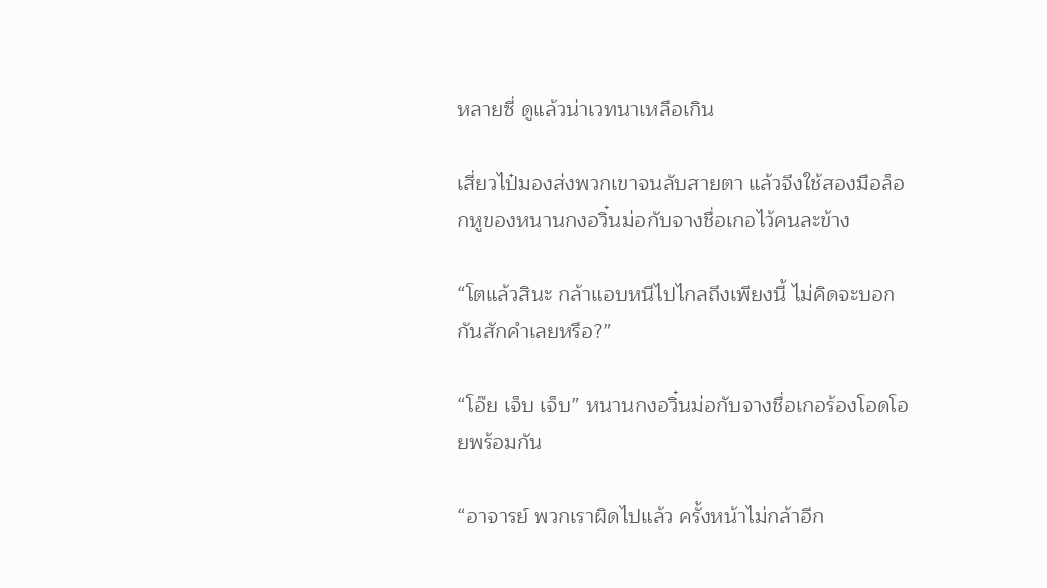หลายซี่ ดูแล้วน่าเวทนาเหลือเกิน

เสี่ยวไป๋มองส่งพวกเขาจนลับสายตา แล้วจึงใช้สองมือล็อกหูของหนานกงอวิ๋นม่อกับจางชื่อเกอไว้คนละข้าง

“โตแล้วสินะ กล้าแอบหนีไปไกลถึงเพียงนี้ ไม่คิดจะบอกกันสักคำเลยหรือ?”

“โอ๊ย เจ็บ เจ็บ” หนานกงอวิ๋นม่อกับจางชื่อเกอร้องโอดโอยพร้อมกัน

“อาจารย์ พวกเราผิดไปแล้ว ครั้งหน้าไม่กล้าอีก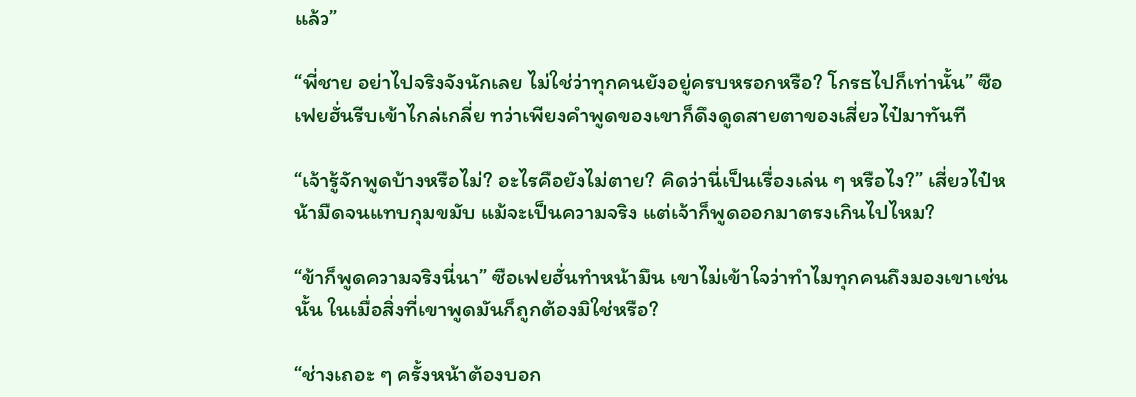แล้ว”

“พี่ชาย อย่าไปจริงจังนักเลย ไม่ใช่ว่าทุกคนยังอยู่ครบหรอกหรือ? โกรธไปก็เท่านั้น” ซือเฟยฮั่นรีบเข้าไกล่เกลี่ย ทว่าเพียงคำพูดของเขาก็ดึงดูดสายตาของเสี่ยวไป๋มาทันที

“เจ้ารู้จักพูดบ้างหรือไม่? อะไรคือยังไม่ตาย? คิดว่านี่เป็นเรื่องเล่น ๆ หรือไง?” เสี่ยวไป๋หน้ามืดจนแทบกุมขมับ แม้จะเป็นความจริง แต่เจ้าก็พูดออกมาตรงเกินไปไหม?

“ข้าก็พูดความจริงนี่นา” ซือเฟยฮั่นทำหน้ามึน เขาไม่เข้าใจว่าทำไมทุกคนถึงมองเขาเช่นนั้น ในเมื่อสิ่งที่เขาพูดมันก็ถูกต้องมิใช่หรือ?

“ช่างเถอะ ๆ ครั้งหน้าต้องบอก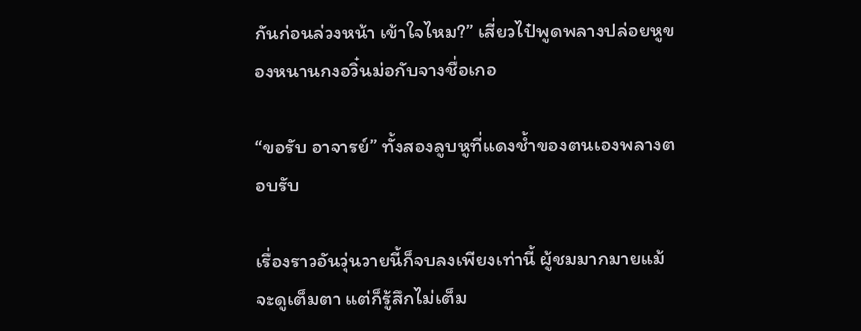กันก่อนล่วงหน้า เข้าใจไหม?” เสี่ยวไป๋พูดพลางปล่อยหูของหนานกงอวิ๋นม่อกับจางชื่อเกอ

“ขอรับ อาจารย์” ทั้งสองลูบหูที่แดงช้ำของตนเองพลางตอบรับ

เรื่องราวอันวุ่นวายนี้ก็จบลงเพียงเท่านี้ ผู้ชมมากมายแม้จะดูเต็มตา แต่ก็รู้สึกไม่เต็ม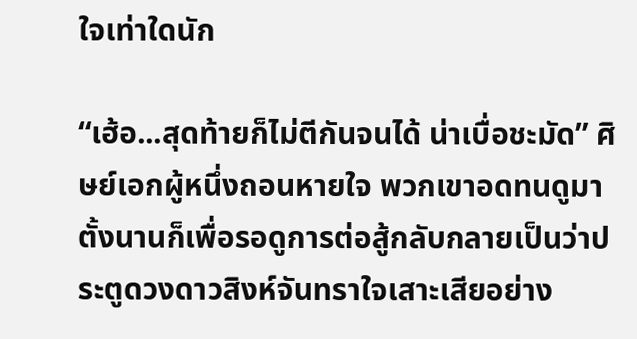ใจเท่าใดนัก

“เฮ้อ...สุดท้ายก็ไม่ตีกันจนได้ น่าเบื่อชะมัด” ศิษย์เอกผู้หนึ่งถอนหายใจ พวกเขาอดทนดูมาตั้งนานก็เพื่อรอดูการต่อสู้กลับกลายเป็นว่าประตูดวงดาวสิงห์จันทราใจเสาะเสียอย่าง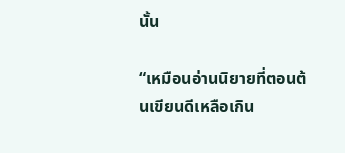นั้น

“เหมือนอ่านนิยายที่ตอนต้นเขียนดีเหลือเกิน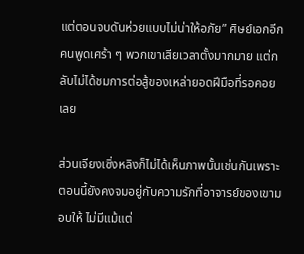แต่ตอนจบดันห่วยแบบไม่น่าให้อภัย” ศิษย์เอกอีกคนพูดเศร้า ๆ พวกเขาเสียเวลาตั้งมากมาย แต่กลับไม่ได้ชมการต่อสู้ของเหล่ายอดฝีมือที่รอคอยเลย

ส่วนเจียงเซิ่งหลิงก็ไม่ได้เห็นภาพนั้นเช่นกันเพราะตอนนี้ยังคงจมอยู่กับความรักที่อาจารย์ของเขามอบให้ ไม่มีแม้แต่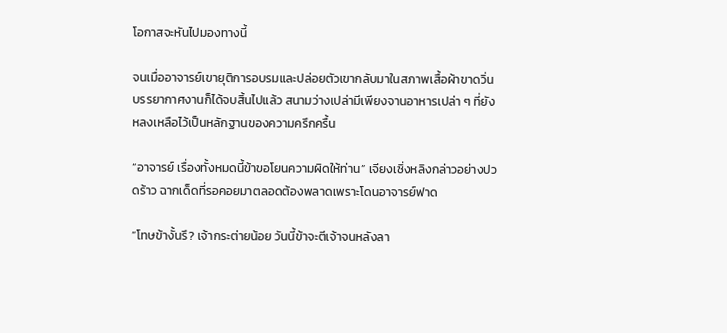โอกาสจะหันไปมองทางนี้

จนเมื่ออาจารย์เขายุติการอบรมและปล่อยตัวเขากลับมาในสภาพเสื้อผ้าขาดวิ่น บรรยากาศงานก็ได้จบสิ้นไปแล้ว สนามว่างเปล่ามีเพียงจานอาหารเปล่า ๆ ที่ยังหลงเหลือไว้เป็นหลักฐานของความครึกครื้น

“อาจารย์ เรื่องทั้งหมดนี้ข้าขอโยนความผิดให้ท่าน” เจียงเซิ่งหลิงกล่าวอย่างปวดร้าว ฉากเด็ดที่รอคอยมาตลอดต้องพลาดเพราะโดนอาจารย์ฟาด

“โทษข้างั้นรึ? เจ้ากระต่ายน้อย วันนี้ข้าจะตีเจ้าจนหลังลา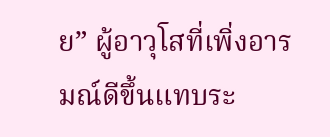ย” ผู้อาวุโสที่เพิ่งอารมณ์ดีขึ้นแทบระ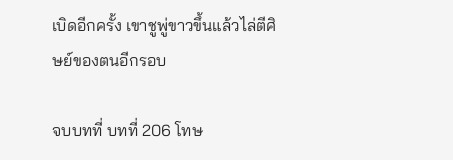เบิดอีกครั้ง เขาชูพู่ขาวขึ้นแล้วไล่ตีศิษย์ของตนอีกรอบ

จบบทที่ บทที่ 206 โทษ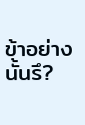ข้าอย่างนั้นรึ?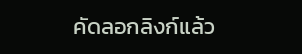คัดลอกลิงก์แล้ว